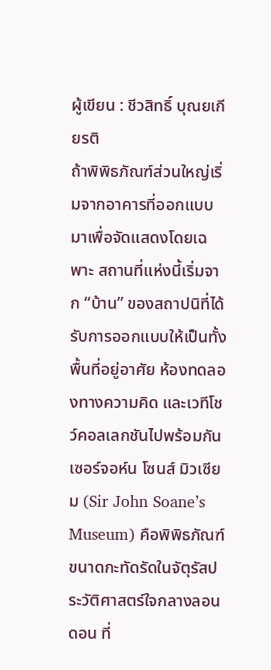ผู้เขียน : ชีวสิทธิ์ บุณยเกียรติ
ถ้าพิพิธภัณฑ์ส่วนใหญ่เริ่มจากอาคารที่ออกแบบมาเพื่อจัดแสดงโดยเฉพาะ สถานที่แห่งนี้เริ่มจาก “บ้าน” ของสถาปนิที่ได้รับการออกแบบให้เป็นทั้งพื้นที่อยู่อาศัย ห้องทดลองทางความคิด และเวทีโชว์คอลเลกชันไปพร้อมกัน เซอร์จอห์น โซนส์ มิวเซียม (Sir John Soane’s Museum) คือพิพิธภัณฑ์ขนาดกะทัดรัดในจัตุรัสประวัติศาสตร์ใจกลางลอนดอน ที่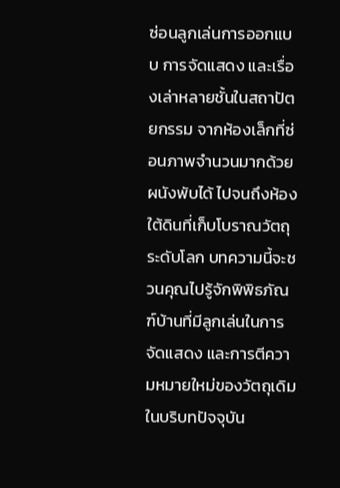ซ่อนลูกเล่นการออกแบบ การจัดแสดง และเรื่องเล่าหลายชั้นในสถาปัตยกรรม จากห้องเล็กที่ซ่อนภาพจำนวนมากด้วยผนังพับได้ ไปจนถึงห้องใต้ดินที่เก็บโบราณวัตถุระดับโลก บทความนี้จะชวนคุณไปรู้จักพิพิธภัณฑ์บ้านที่มีลูกเล่นในการจัดแสดง และการตีความหมายใหม่ของวัตถุเดิมในบริบทปัจจุบัน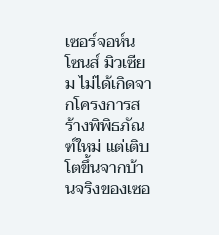เซอร์จอห์น โซนส์ มิวเซียม ไม่ได้เกิดจากโครงการสร้างพิพิธภัณฑ์ใหม่ แต่เติบโตขึ้นจากบ้านจริงของเซอ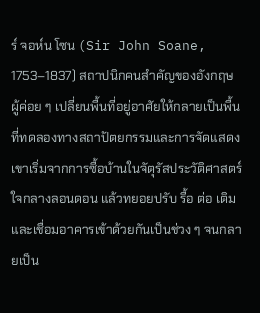ร์ จอห์น โซน (Sir John Soane, 1753–1837) สถาปนิกคนสำคัญของอังกฤษ ผู้ค่อย ๆ เปลี่ยนพื้นที่อยู่อาศัยให้กลายเป็นพื้นที่ทดลองทางสถาปัตยกรรมและการจัดแสดง เขาเริ่มจากการซื้อบ้านในจัตุรัสประวัติศาสตร์ใจกลางลอนดอน แล้วทยอยปรับ รื้อ ต่อ เติม และเชื่อมอาคารเข้าด้วยกันเป็นช่วง ๆ จนกลายเป็น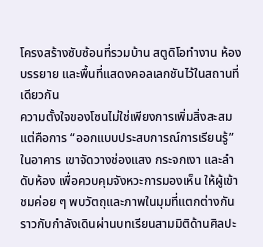โครงสร้างซับซ้อนที่รวมบ้าน สตูดิโอทำงาน ห้องบรรยาย และพื้นที่แสดงคอลเลกชันไว้ในสถานที่เดียวกัน
ความตั้งใจของโซนไม่ใช่เพียงการเพิ่มสิ่งสะสม แต่คือการ “ออกแบบประสบการณ์การเรียนรู้” ในอาคาร เขาจัดวางช่องแสง กระจกเงา และลำดับห้อง เพื่อควบคุมจังหวะการมองเห็น ให้ผู้เข้าชมค่อย ๆ พบวัตถุและภาพในมุมที่แตกต่างกัน ราวกับกำลังเดินผ่านบทเรียนสามมิติด้านศิลปะ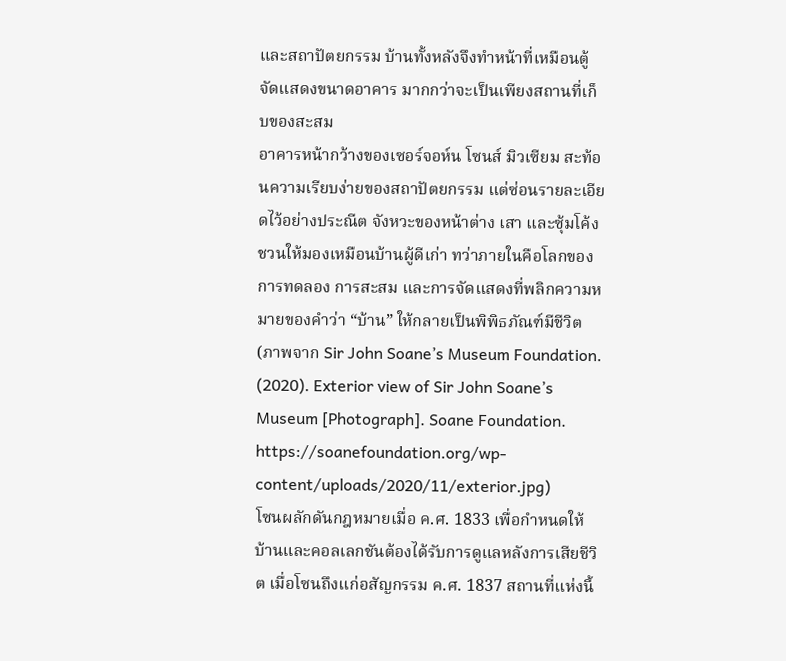และสถาปัตยกรรม บ้านทั้งหลังจึงทำหน้าที่เหมือนตู้จัดแสดงขนาดอาคาร มากกว่าจะเป็นเพียงสถานที่เก็บของสะสม
อาคารหน้ากว้างของเซอร์จอห์น โซนส์ มิวเซียม สะท้อนความเรียบง่ายของสถาปัตยกรรม แต่ซ่อนรายละเอียดไว้อย่างประณีต จังหวะของหน้าต่าง เสา และซุ้มโค้ง ชวนให้มองเหมือนบ้านผู้ดีเก่า ทว่าภายในคือโลกของการทดลอง การสะสม และการจัดแสดงที่พลิกความหมายของคำว่า “บ้าน” ให้กลายเป็นพิพิธภัณฑ์มีชีวิต (ภาพจาก Sir John Soane’s Museum Foundation. (2020). Exterior view of Sir John Soane’s Museum [Photograph]. Soane Foundation. https://soanefoundation.org/wp-content/uploads/2020/11/exterior.jpg)
โซนผลักดันกฎหมายเมื่อ ค.ศ. 1833 เพื่อกำหนดให้บ้านและคอลเลกชันต้องได้รับการดูแลหลังการเสียชีวิต เมื่อโซนถึงแก่อสัญกรรม ค.ศ. 1837 สถานที่แห่งนี้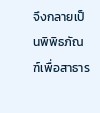จึงกลายเป็นพิพิธภัณฑ์เพื่อสาธาร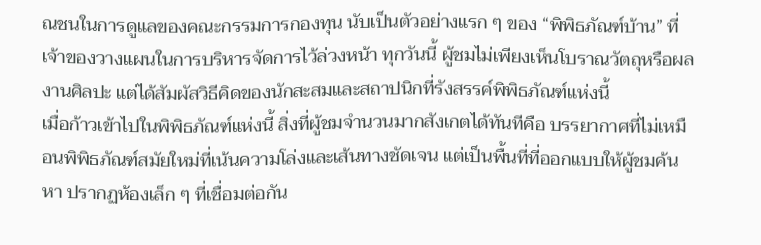ณชนในการดูแลของคณะกรรมการกองทุน นับเป็นตัวอย่างแรก ๆ ของ “พิพิธภัณฑ์บ้าน” ที่เจ้าของวางแผนในการบริหารจัดการไว้ล่วงหน้า ทุกวันนี้ ผู้ชมไม่เพียงเห็นโบราณวัตถุหรือผลงานศิลปะ แต่ได้สัมผัสวิธีคิดของนักสะสมและสถาปนิกที่รังสรรค์พิพิธภัณฑ์แห่งนี้
เมื่อก้าวเข้าไปในพิพิธภัณฑ์แห่งนี้ สิ่งที่ผู้ชมจำนวนมากสังเกตได้ทันทีคือ บรรยากาศที่ไม่เหมือนพิพิธภัณฑ์สมัยใหม่ที่เน้นความโล่งและเส้นทางชัดเจน แต่เป็นพื้นที่ที่ออกแบบให้ผู้ชมค้นหา ปรากฏห้องเล็ก ๆ ที่เชื่อมต่อกัน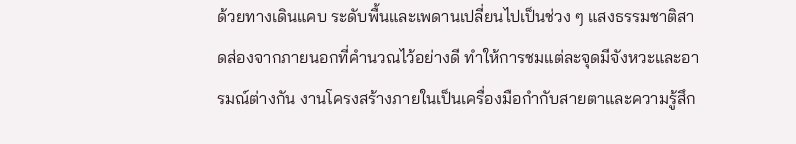ด้วยทางเดินแคบ ระดับพื้นและเพดานเปลี่ยนไปเป็นช่วง ๆ แสงธรรมชาติสาดส่องจากภายนอกที่คำนวณไว้อย่างดี ทำให้การชมแต่ละจุดมีจังหวะและอารมณ์ต่างกัน งานโครงสร้างภายในเป็นเครื่องมือกำกับสายตาและความรู้สึก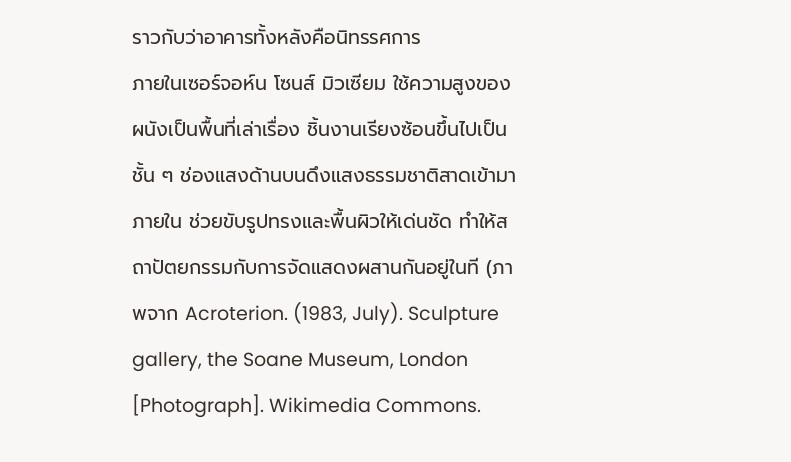ราวกับว่าอาคารทั้งหลังคือนิทรรศการ
ภายในเซอร์จอห์น โซนส์ มิวเซียม ใช้ความสูงของผนังเป็นพื้นที่เล่าเรื่อง ชิ้นงานเรียงซ้อนขึ้นไปเป็นชั้น ๆ ช่องแสงด้านบนดึงแสงธรรมชาติสาดเข้ามาภายใน ช่วยขับรูปทรงและพื้นผิวให้เด่นชัด ทำให้สถาปัตยกรรมกับการจัดแสดงผสานกันอยู่ในที (ภาพจาก Acroterion. (1983, July). Sculpture gallery, the Soane Museum, London [Photograph]. Wikimedia Commons.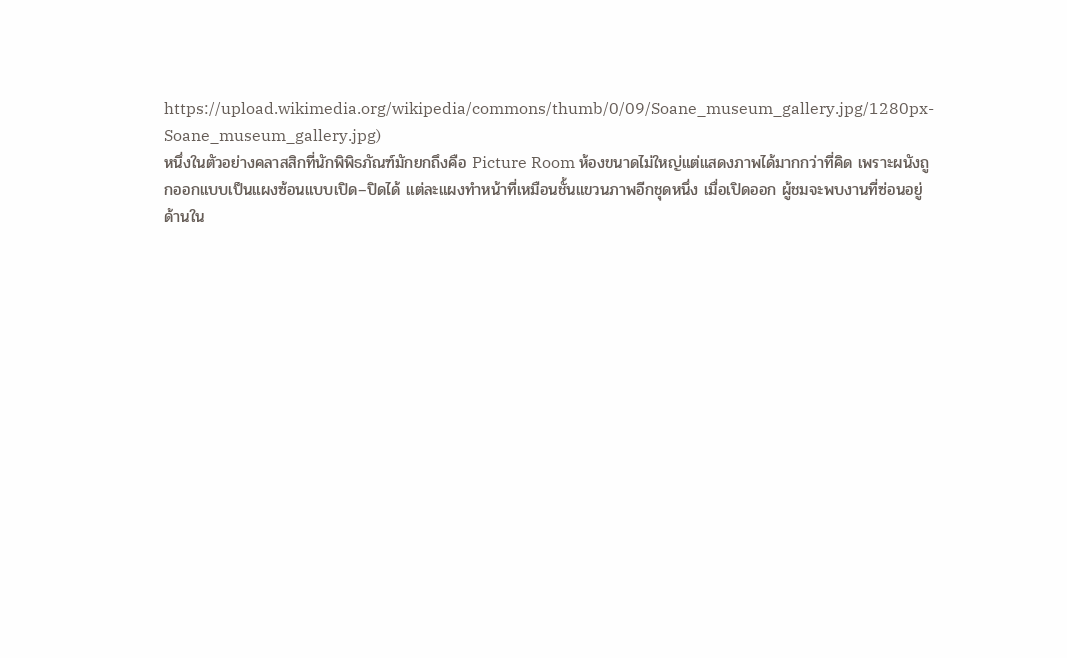https://upload.wikimedia.org/wikipedia/commons/thumb/0/09/Soane_museum_gallery.jpg/1280px-Soane_museum_gallery.jpg)
หนึ่งในตัวอย่างคลาสสิกที่นักพิพิธภัณฑ์มักยกถึงคือ Picture Room ห้องขนาดไม่ใหญ่แต่แสดงภาพได้มากกว่าที่คิด เพราะผนังถูกออกแบบเป็นแผงซ้อนแบบเปิด–ปิดได้ แต่ละแผงทำหน้าที่เหมือนชั้นแขวนภาพอีกชุดหนึ่ง เมื่อเปิดออก ผู้ชมจะพบงานที่ซ่อนอยู่ด้านใน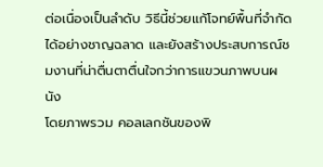ต่อเนื่องเป็นลำดับ วิธีนี้ช่วยแก้โจทย์พื้นที่จำกัดได้อย่างชาญฉลาด และยังสร้างประสบการณ์ชมงานที่น่าตื่นตาตื่นใจกว่าการแขวนภาพบนผนัง
โดยภาพรวม คอลเลกชันของพิ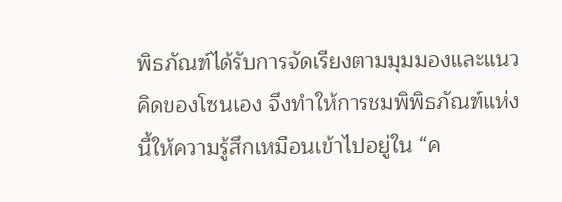พิธภัณฑ์ได้รับการจัดเรียงตามมุมมองและแนวคิดของโซนเอง จึงทำให้การชมพิพิธภัณฑ์แห่งนี้ให้ความรู้สึกเหมือนเข้าไปอยู่ใน “ค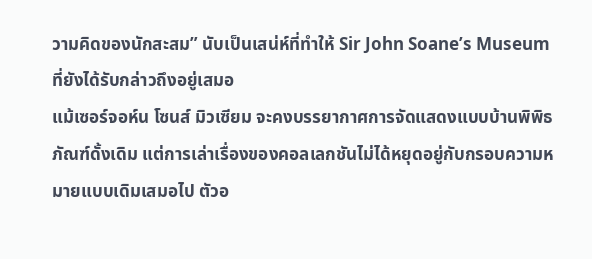วามคิดของนักสะสม” นับเป็นเสน่ห์ที่ทำให้ Sir John Soane’s Museum ที่ยังได้รับกล่าวถึงอยู่เสมอ
แม้เซอร์จอห์น โซนส์ มิวเซียม จะคงบรรยากาศการจัดแสดงแบบบ้านพิพิธภัณฑ์ดั้งเดิม แต่การเล่าเรื่องของคอลเลกชันไม่ได้หยุดอยู่กับกรอบความหมายแบบเดิมเสมอไป ตัวอ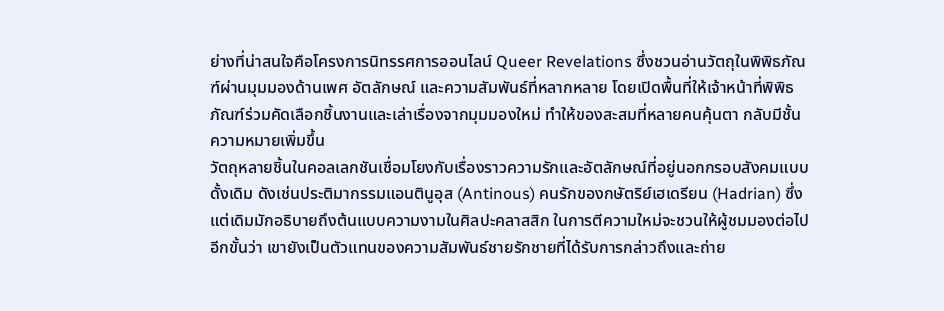ย่างที่น่าสนใจคือโครงการนิทรรศการออนไลน์ Queer Revelations ซึ่งชวนอ่านวัตถุในพิพิธภัณฑ์ผ่านมุมมองด้านเพศ อัตลักษณ์ และความสัมพันธ์ที่หลากหลาย โดยเปิดพื้นที่ให้เจ้าหน้าที่พิพิธภัณฑ์ร่วมคัดเลือกชิ้นงานและเล่าเรื่องจากมุมมองใหม่ ทำให้ของสะสมที่หลายคนคุ้นตา กลับมีชั้นความหมายเพิ่มขึ้น
วัตถุหลายชิ้นในคอลเลกชันเชื่อมโยงกับเรื่องราวความรักและอัตลักษณ์ที่อยู่นอกกรอบสังคมแบบดั้งเดิม ดังเช่นประติมากรรมแอนตินูอุส (Antinous) คนรักของกษัตริย์เฮเดรียน (Hadrian) ซึ่งแต่เดิมมักอธิบายถึงต้นแบบความงามในศิลปะคลาสสิก ในการตีความใหม่จะชวนให้ผู้ชมมองต่อไปอีกขั้นว่า เขายังเป็นตัวแทนของความสัมพันธ์ชายรักชายที่ได้รับการกล่าวถึงและถ่าย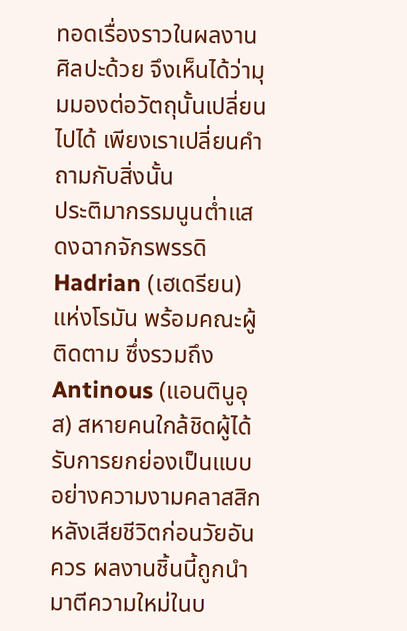ทอดเรื่องราวในผลงานศิลปะด้วย จึงเห็นได้ว่ามุมมองต่อวัตถุนั้นเปลี่ยนไปได้ เพียงเราเปลี่ยนคำถามกับสิ่งนั้น
ประติมากรรมนูนต่ำแสดงฉากจักรพรรดิ Hadrian (เฮเดรียน) แห่งโรมัน พร้อมคณะผู้ติดตาม ซึ่งรวมถึง Antinous (แอนตินูอุส) สหายคนใกล้ชิดผู้ได้รับการยกย่องเป็นแบบอย่างความงามคลาสสิกหลังเสียชีวิตก่อนวัยอันควร ผลงานชิ้นนี้ถูกนำมาตีความใหม่ในบ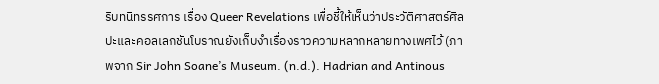ริบทนิทรรศการ เรื่อง Queer Revelations เพื่อชี้ให้เห็นว่าประวัติศาสตร์ศิลปะและคอลเลกชันโบราณยังเก็บงำเรื่องราวความหลากหลายทางเพศไว้ (ภาพจาก Sir John Soane’s Museum. (n.d.). Hadrian and Antinous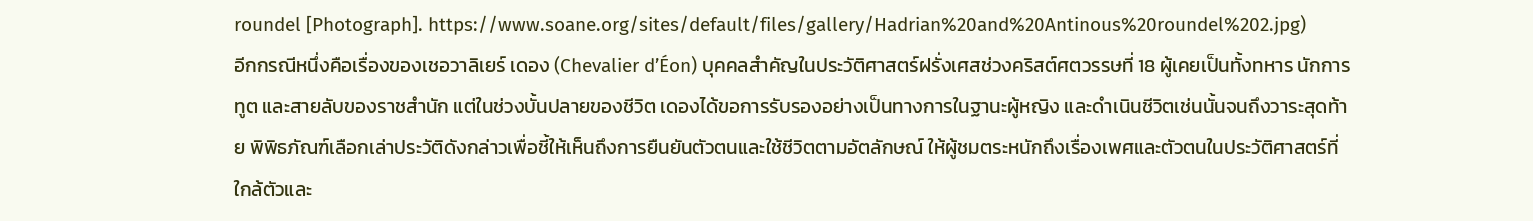roundel [Photograph]. https://www.soane.org/sites/default/files/gallery/Hadrian%20and%20Antinous%20roundel%202.jpg)
อีกกรณีหนึ่งคือเรื่องของเชอวาลิเยร์ เดอง (Chevalier d’Éon) บุคคลสำคัญในประวัติศาสตร์ฝรั่งเศสช่วงคริสต์ศตวรรษที่ 18 ผู้เคยเป็นทั้งทหาร นักการทูต และสายลับของราชสำนัก แต่ในช่วงบั้นปลายของชีวิต เดองได้ขอการรับรองอย่างเป็นทางการในฐานะผู้หญิง และดำเนินชีวิตเช่นนั้นจนถึงวาระสุดท้าย พิพิธภัณฑ์เลือกเล่าประวัติดังกล่าวเพื่อชี้ให้เห็นถึงการยืนยันตัวตนและใช้ชีวิตตามอัตลักษณ์ ให้ผู้ชมตระหนักถึงเรื่องเพศและตัวตนในประวัติศาสตร์ที่ใกล้ตัวและ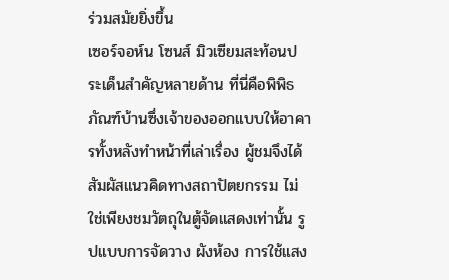ร่วมสมัยยิ่งขึ้น
เซอร์จอห์น โซนส์ มิวเซียมสะท้อนประเด็นสำคัญหลายด้าน ที่นี่คือพิพิธภัณฑ์บ้านซึ่งเจ้าของออกแบบให้อาคารทั้งหลังทำหน้าที่เล่าเรื่อง ผู้ชมจึงได้สัมผัสแนวคิดทางสถาปัตยกรรม ไม่ใช่เพียงชมวัตถุในตู้จัดแสดงเท่านั้น รูปแบบการจัดวาง ผังห้อง การใช้แสง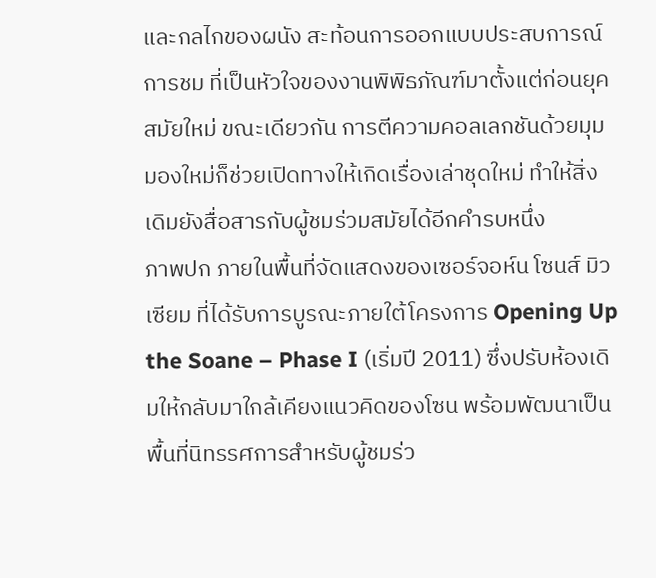และกลไกของผนัง สะท้อนการออกแบบประสบการณ์การชม ที่เป็นหัวใจของงานพิพิธภัณฑ์มาตั้งแต่ก่อนยุคสมัยใหม่ ขณะเดียวกัน การตีความคอลเลกชันด้วยมุมมองใหม่ก็ช่วยเปิดทางให้เกิดเรื่องเล่าชุดใหม่ ทำให้สิ่งเดิมยังสื่อสารกับผู้ชมร่วมสมัยได้อีกคำรบหนึ่ง
ภาพปก ภายในพื้นที่จัดแสดงของเซอร์จอห์น โซนส์ มิวเซียม ที่ได้รับการบูรณะภายใต้โครงการ Opening Up the Soane – Phase I (เริ่มปี 2011) ซึ่งปรับห้องเดิมให้กลับมาใกล้เคียงแนวคิดของโซน พร้อมพัฒนาเป็นพื้นที่นิทรรศการสำหรับผู้ชมร่ว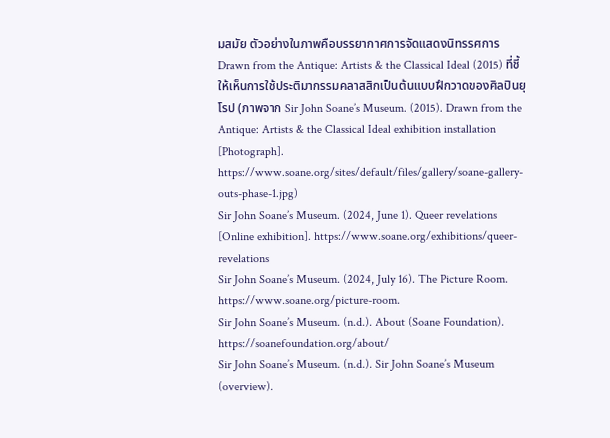มสมัย ตัวอย่างในภาพคือบรรยากาศการจัดแสดงนิทรรศการ Drawn from the Antique: Artists & the Classical Ideal (2015) ที่ชี้ให้เห็นการใช้ประติมากรรมคลาสสิกเป็นต้นแบบฝึกวาดของศิลปินยุโรป (ภาพจาก Sir John Soane’s Museum. (2015). Drawn from the Antique: Artists & the Classical Ideal exhibition installation [Photograph]. https://www.soane.org/sites/default/files/gallery/soane-gallery-outs-phase-1.jpg)
Sir John Soane’s Museum. (2024, June 1). Queer revelations [Online exhibition]. https://www.soane.org/exhibitions/queer-revelations
Sir John Soane’s Museum. (2024, July 16). The Picture Room. https://www.soane.org/picture-room.
Sir John Soane’s Museum. (n.d.). About (Soane Foundation). https://soanefoundation.org/about/
Sir John Soane’s Museum. (n.d.). Sir John Soane’s Museum (overview).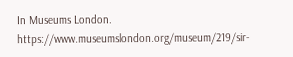In Museums London. https://www.museumslondon.org/museum/219/sir-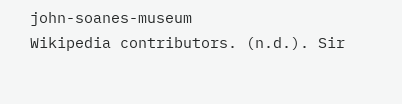john-soanes-museum
Wikipedia contributors. (n.d.). Sir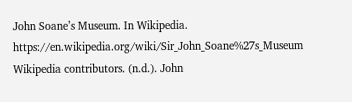John Soane’s Museum. In Wikipedia. https://en.wikipedia.org/wiki/Sir_John_Soane%27s_Museum
Wikipedia contributors. (n.d.). John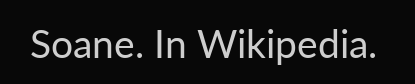Soane. In Wikipedia.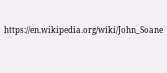https://en.wikipedia.org/wiki/John_Soane